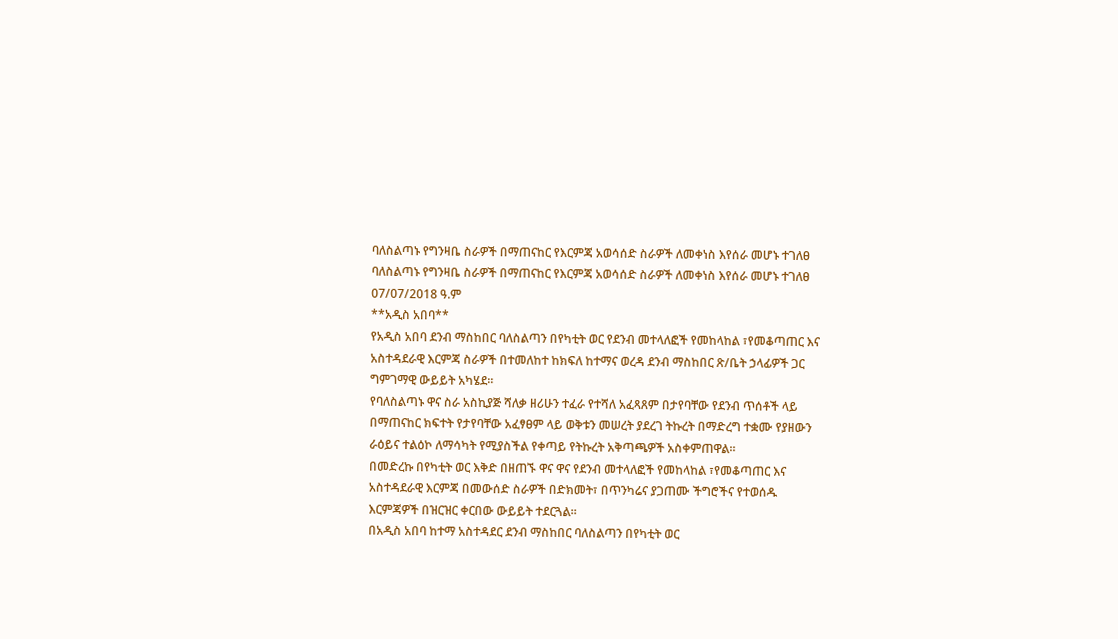ባለስልጣኑ የግንዛቤ ስራዎች በማጠናከር የእርምጃ አወሳሰድ ስራዎች ለመቀነስ እየሰራ መሆኑ ተገለፀ
ባለስልጣኑ የግንዛቤ ስራዎች በማጠናከር የእርምጃ አወሳሰድ ስራዎች ለመቀነስ እየሰራ መሆኑ ተገለፀ
07/07/2018 ዓ.ም
**አዲስ አበባ**
የአዲስ አበባ ደንብ ማስከበር ባለስልጣን በየካቲት ወር የደንብ መተላለፎች የመከላከል ፣የመቆጣጠር እና አስተዳደራዊ እርምጃ ስራዎች በተመለከተ ከክፍለ ከተማና ወረዳ ደንብ ማስከበር ጽ/ቤት ኃላፊዎች ጋር ግምገማዊ ውይይት አካሄደ።
የባለስልጣኑ ዋና ስራ አስኪያጅ ሻለቃ ዘሪሁን ተፈራ የተሻለ አፈጻጸም በታየባቸው የደንብ ጥሰቶች ላይ በማጠናከር ክፍተት የታየባቸው አፈፃፀም ላይ ወቅቱን መሠረት ያደረገ ትኩረት በማድረግ ተቋሙ የያዘውን ራዕይና ተልዕኮ ለማሳካት የሚያስችል የቀጣይ የትኩረት አቅጣጫዎች አስቀምጠዋል።
በመድረኩ በየካቲት ወር እቅድ በዘጠኙ ዋና ዋና የደንብ መተላለፎች የመከላከል ፣የመቆጣጠር እና አስተዳደራዊ እርምጃ በመውሰድ ስራዎች በድክመት፣ በጥንካሬና ያጋጠሙ ችግሮችና የተወሰዱ እርምጃዎች በዝርዝር ቀርበው ውይይት ተደርጓል።
በአዲስ አበባ ከተማ አስተዳደር ደንብ ማስከበር ባለስልጣን በየካቲት ወር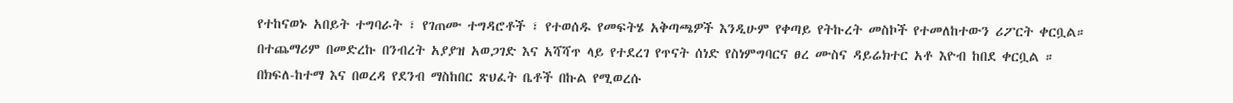የተከናወኑ አበይት ተግባራት ፣ የገጠሙ ተግዳሮቶች ፣ የተወሰዱ የመፍትሄ አቅጣጫዎች እንዲሁም የቀጣይ የትኩረት መስኮች የተመለከተውን ሪፖርት ቀርቧል።
በተጨማሪም በመድረኩ በንብረት አያያዝ አወጋገድ እና አሻሻጥ ላይ የተደረገ የጥናት ሰነድ የስነምግባርና ፀረ ሙስና ዳይሬክተር አቶ እዮብ ከበደ ቀርቧል ።
በክፍለ-ከተማ እና በወረዳ የደንብ ማስከበር ጽህፈት ቤቶች በኩል የሚወረሱ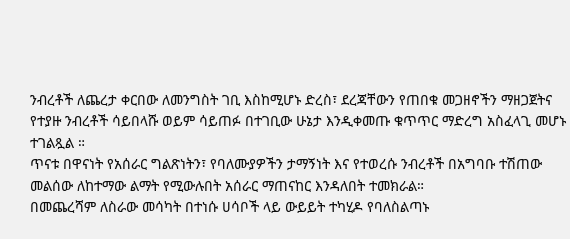ንብረቶች ለጨረታ ቀርበው ለመንግስት ገቢ እስከሚሆኑ ድረስ፣ ደረጃቸውን የጠበቁ መጋዘኖችን ማዘጋጀትና የተያዙ ንብረቶች ሳይበላሹ ወይም ሳይጠፉ በተገቢው ሁኔታ እንዲቀመጡ ቁጥጥር ማድረግ አስፈላጊ መሆኑ ተገልጿል ።
ጥናቱ በዋናነት የአሰራር ግልጽነትን፣ የባለሙያዎችን ታማኝነት እና የተወረሱ ንብረቶች በአግባቡ ተሽጠው መልሰው ለከተማው ልማት የሚውሉበት አሰራር ማጠናከር እንዳለበት ተመክራል።
በመጨረሻም ለስራው መሳካት በተነሱ ሀሳቦች ላይ ውይይት ተካሂዶ የባለስልጣኑ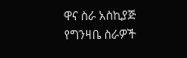ዋና ስራ አስኪያጅ የግንዛቤ ስራዎች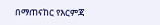በማጠናከር የእርምጃ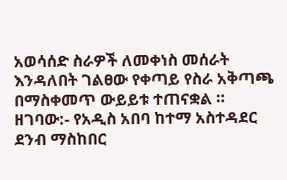አወሳሰድ ስራዎች ለመቀነስ መሰራት እንዳለበት ገልፀው የቀጣይ የስራ አቅጣጫ በማስቀመጥ ውይይቱ ተጠናቋል ።
ዘገባው:- የአዲስ አበባ ከተማ አስተዳደር ደንብ ማስከበር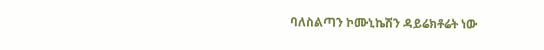ባለስልጣን ኮሙኒኬሽን ዳይሬክቶሬት ነው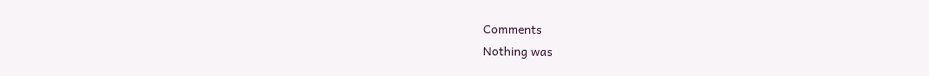Comments
Nothing was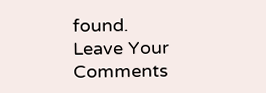found.
Leave Your Comments